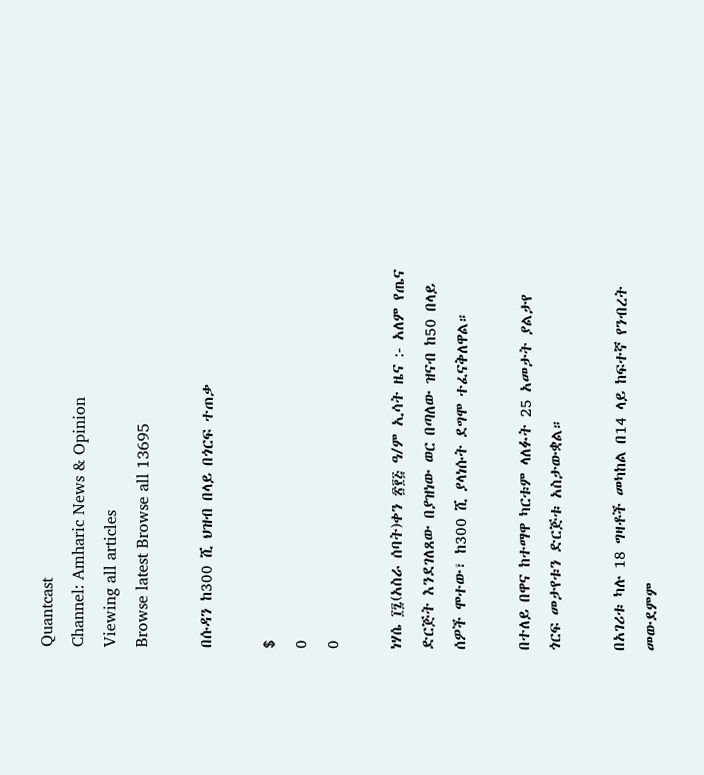Quantcast
Channel: Amharic News & Opinion
Viewing all articles
Browse latest Browse all 13695

በሱዳን ከ300 ሺ ህዝብ በላይ በጎርፍ ተጠቃ

$
0
0

ነሃሴ ፲፯(አስራ ሰባት)ቀን ፳፻፭ ዓ/ም ኢሳት ዜና :- አለም የጤና ድርጅት እንደገለጸው በያዝነው ወር በጣለው ዝናብ ከ50 በላይ ሰዎች ሞተው፣ ከ300 ሺ ያላነሱት ደግሞ ተፈናቅለዋል።

በተለይ በዋና ከተማዋ ካርቱም ላለፉት 25 አመታት ያልታየ ጎርፍ መታየቱን ድርጅቱ አስታውቋል።

በአገሪቱ ካሉ 18 ግዛቶች መካከል በ14 ላይ ከፍተኛ የንብረት መውደምም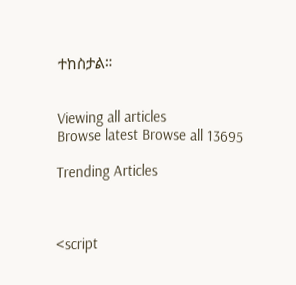ተከስታል።


Viewing all articles
Browse latest Browse all 13695

Trending Articles



<script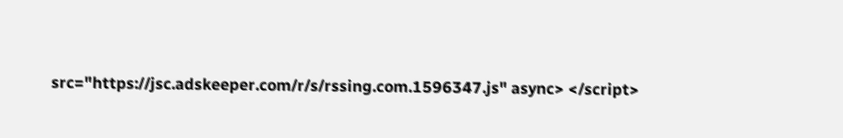src="https://jsc.adskeeper.com/r/s/rssing.com.1596347.js" async> </script>